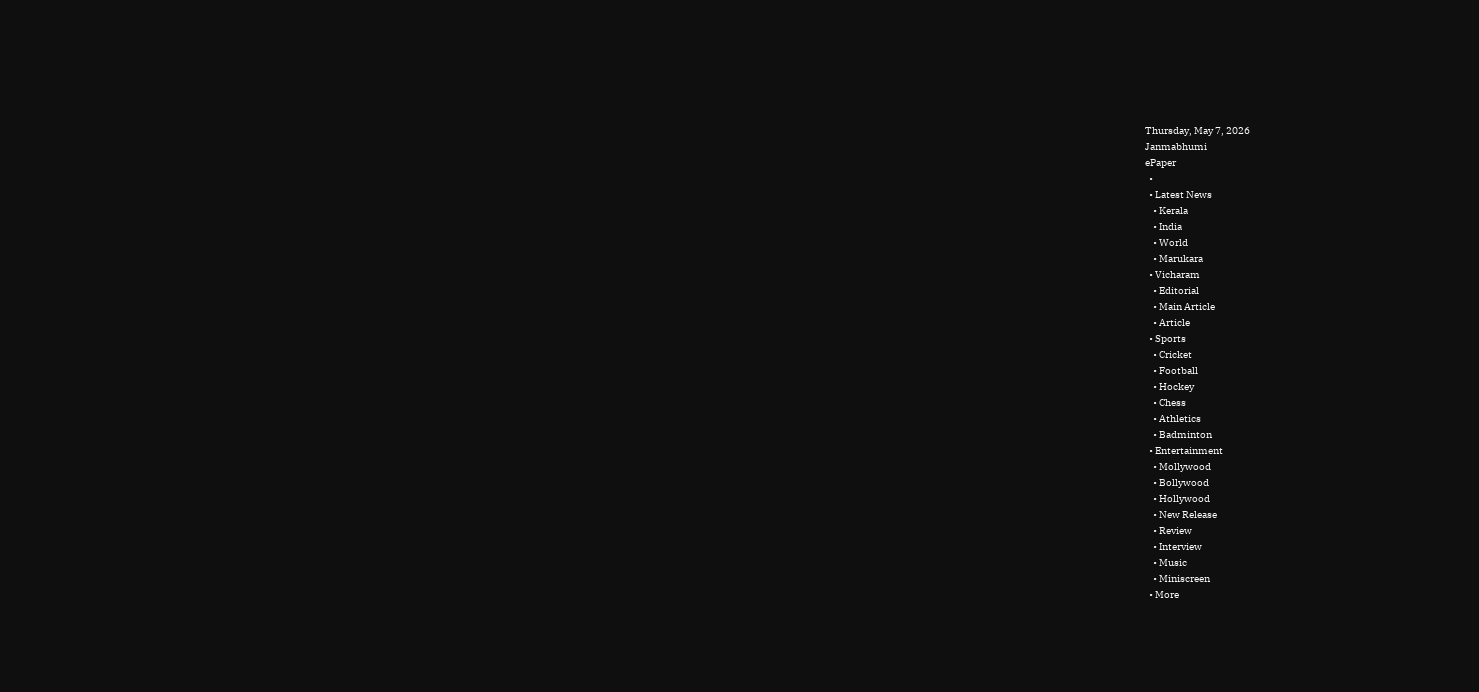Thursday, May 7, 2026
Janmabhumi
ePaper
  •
  • Latest News
    • Kerala
    • India
    • World
    • Marukara
  • Vicharam
    • Editorial
    • Main Article
    • Article
  • Sports
    • Cricket
    • Football
    • Hockey
    • Chess
    • Athletics
    • Badminton
  • Entertainment
    • Mollywood
    • Bollywood
    • Hollywood
    • New Release
    • Review
    • Interview
    • Music
    • Miniscreen
  • More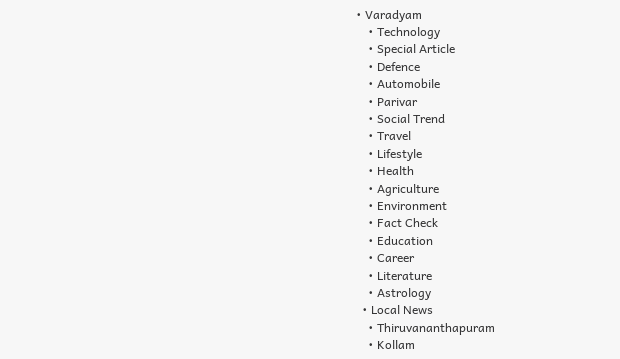• Varadyam
    • Technology
    • Special Article
    • Defence
    • Automobile
    • Parivar
    • Social Trend
    • Travel
    • Lifestyle
    • Health
    • Agriculture
    • Environment
    • Fact Check
    • Education
    • Career
    • Literature
    • Astrology
  • Local News
    • Thiruvananthapuram
    • Kollam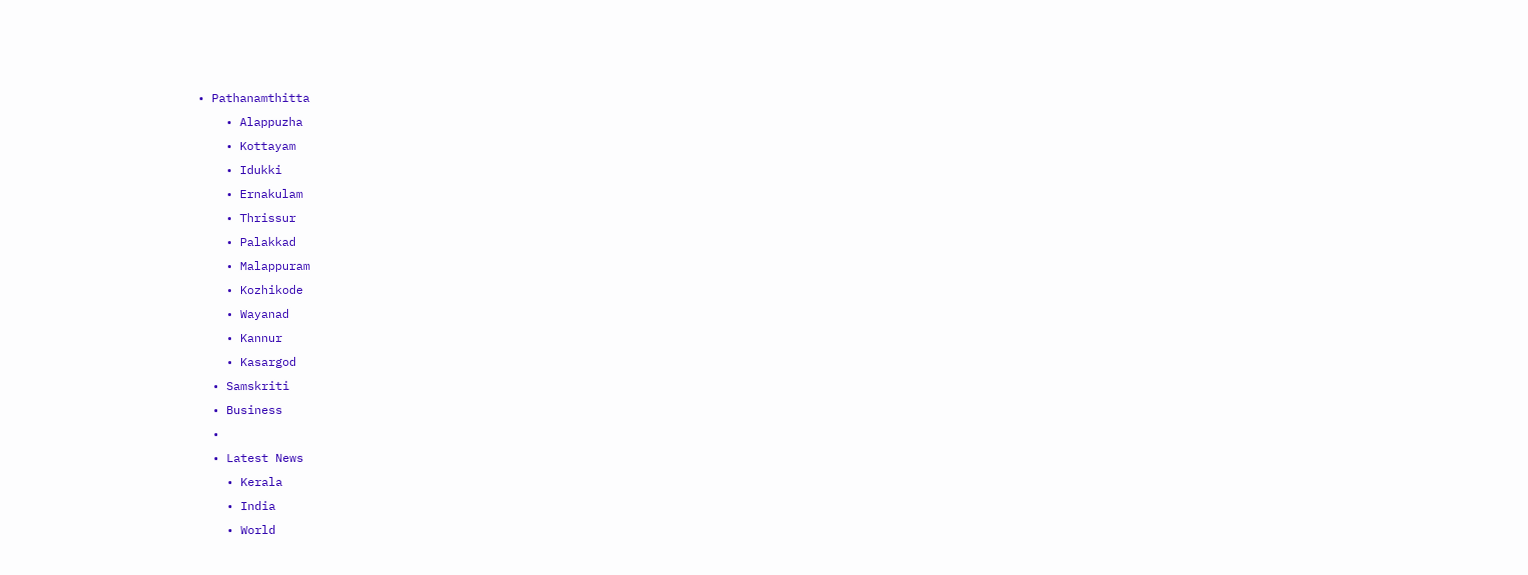• Pathanamthitta
    • Alappuzha
    • Kottayam
    • Idukki
    • Ernakulam
    • Thrissur
    • Palakkad
    • Malappuram
    • Kozhikode
    • Wayanad
    • Kannur
    • Kasargod
  • Samskriti
  • Business
  •
  • Latest News
    • Kerala
    • India
    • World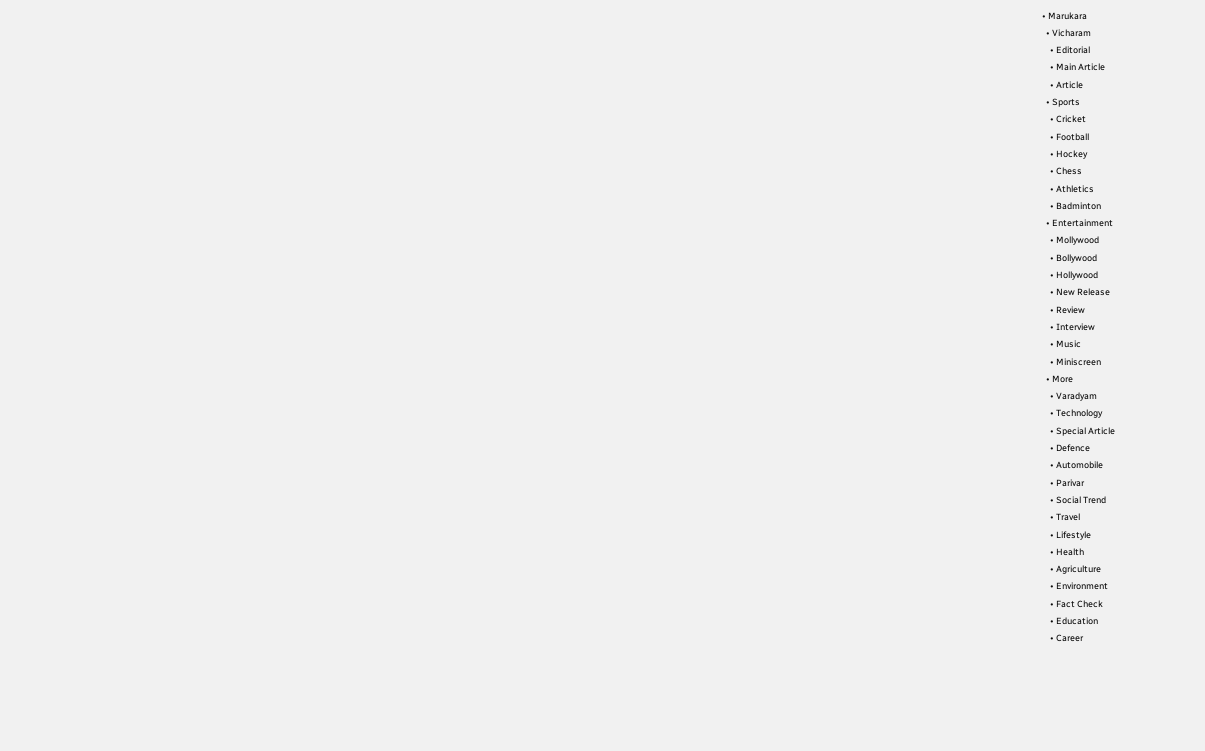• Marukara
  • Vicharam
    • Editorial
    • Main Article
    • Article
  • Sports
    • Cricket
    • Football
    • Hockey
    • Chess
    • Athletics
    • Badminton
  • Entertainment
    • Mollywood
    • Bollywood
    • Hollywood
    • New Release
    • Review
    • Interview
    • Music
    • Miniscreen
  • More
    • Varadyam
    • Technology
    • Special Article
    • Defence
    • Automobile
    • Parivar
    • Social Trend
    • Travel
    • Lifestyle
    • Health
    • Agriculture
    • Environment
    • Fact Check
    • Education
    • Career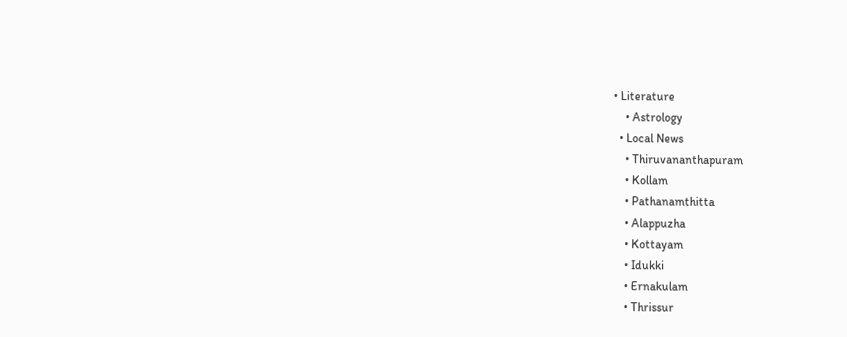• Literature
    • Astrology
  • Local News
    • Thiruvananthapuram
    • Kollam
    • Pathanamthitta
    • Alappuzha
    • Kottayam
    • Idukki
    • Ernakulam
    • Thrissur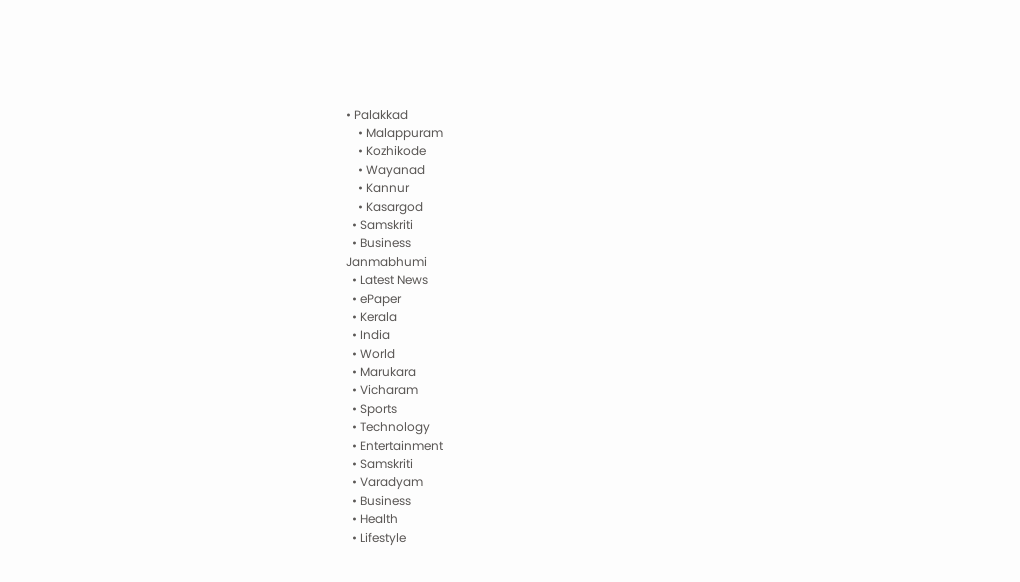• Palakkad
    • Malappuram
    • Kozhikode
    • Wayanad
    • Kannur
    • Kasargod
  • Samskriti
  • Business
Janmabhumi
  • Latest News
  • ePaper
  • Kerala
  • India
  • World
  • Marukara
  • Vicharam
  • Sports
  • Technology
  • Entertainment
  • Samskriti
  • Varadyam
  • Business
  • Health
  • Lifestyle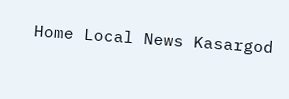Home Local News Kasargod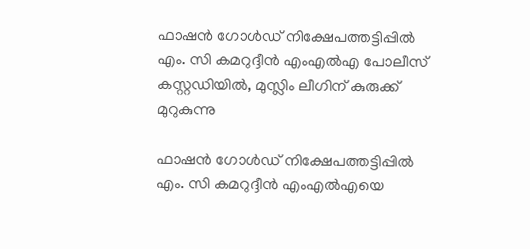ഫാഷന്‍ ഗോള്‍ഡ് നിക്ഷേപത്തട്ടിപ്പില്‍ എം. സി കമറുദ്ദീന്‍ എംഎല്‍എ പോലീസ് കസ്റ്റഡിയില്‍, മുസ്ലിം ലീഗിന് കുരുക്ക് മുറുകുന്നു

ഫാഷന്‍ ഗോള്‍ഡ് നിക്ഷേപത്തട്ടിപ്പില്‍ എം. സി കമറുദ്ദീന്‍ എംഎല്‍എയെ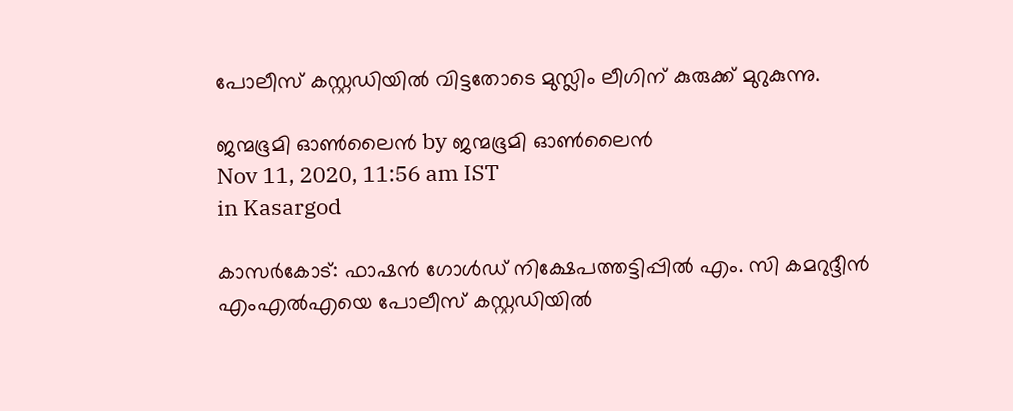പോലീസ് കസ്റ്റഡിയില്‍ വിട്ടതോടെ മുസ്ലിം ലീഗിന് കുരുക്ക് മുറുകുന്നു.

ജന്മഭൂമി ഓണ്‍ലൈന്‍ by ജന്മഭൂമി ഓണ്‍ലൈന്‍
Nov 11, 2020, 11:56 am IST
in Kasargod

കാസര്‍കോട്: ഫാഷന്‍ ഗോള്‍ഡ് നിക്ഷേപത്തട്ടിപ്പില്‍ എം. സി കമറുദ്ദീന്‍ എംഎല്‍എയെ പോലീസ് കസ്റ്റഡിയില്‍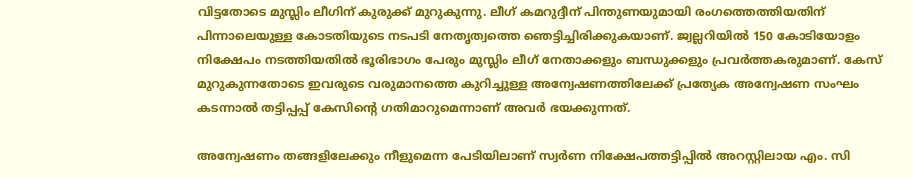വിട്ടതോടെ മുസ്ലിം ലീഗിന് കുരുക്ക് മുറുകുന്നു. ലീഗ് കമറുദ്ദീന് പിന്തുണയുമായി രംഗത്തെത്തിയതിന് പിന്നാലെയുള്ള കോടതിയുടെ നടപടി നേതൃത്വത്തെ ഞെട്ടിച്ചിരിക്കുകയാണ്. ജ്വല്ലറിയില്‍ 150 കോടിയോളം നിക്ഷേപം നടത്തിയതില്‍ ഭൂരിഭാഗം പേരും മുസ്ലിം ലീഗ് നേതാക്കളും ബന്ധുക്കളും പ്രവര്‍ത്തകരുമാണ്. കേസ് മുറുകുന്നതോടെ ഇവരുടെ വരുമാനത്തെ കുറിച്ചുള്ള അന്വേഷണത്തിലേക്ക് പ്രത്യേക അന്വേഷണ സംഘം കടന്നാല്‍ തട്ടിപ്പപ്പ് കേസിന്റെ ഗതിമാറുമെന്നാണ് അവര്‍ ഭയക്കുന്നത്.

അന്വേഷണം തങ്ങളിലേക്കും നീളുമെന്ന പേടിയിലാണ് സ്വര്‍ണ നിക്ഷേപത്തട്ടിപ്പില്‍ അറസ്റ്റിലായ എം. സി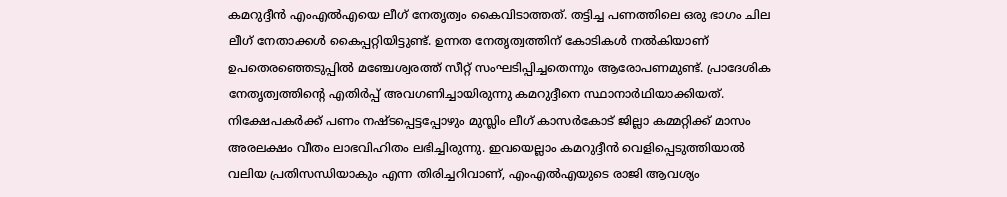കമറുദ്ദീന്‍ എംഎല്‍എയെ ലീഗ് നേതൃത്വം കൈവിടാത്തത്. തട്ടിച്ച പണത്തിലെ ഒരു ഭാഗം ചില ലീഗ് നേതാക്കള്‍ കൈപ്പറ്റിയിട്ടുണ്ട്. ഉന്നത നേതൃത്വത്തിന് കോടികള്‍ നല്‍കിയാണ് ഉപതെരഞ്ഞെടുപ്പില്‍ മഞ്ചേശ്വരത്ത് സീറ്റ് സംഘടിപ്പിച്ചതെന്നും ആരോപണമുണ്ട്. പ്രാദേശിക നേതൃത്വത്തിന്റെ എതിര്‍പ്പ് അവഗണിച്ചായിരുന്നു കമറുദ്ദീനെ സ്ഥാനാര്‍ഥിയാക്കിയത്. നിക്ഷേപകര്‍ക്ക് പണം നഷ്ടപ്പെട്ടപ്പോഴും മുസ്ലിം ലീഗ് കാസര്‍കോട് ജില്ലാ കമ്മറ്റിക്ക് മാസം അരലക്ഷം വീതം ലാഭവിഹിതം ലഭിച്ചിരുന്നു. ഇവയെല്ലാം കമറുദ്ദീന്‍ വെളിപ്പെടുത്തിയാല്‍ വലിയ പ്രതിസന്ധിയാകും എന്ന തിരിച്ചറിവാണ്, എംഎല്‍എയുടെ രാജി ആവശ്യം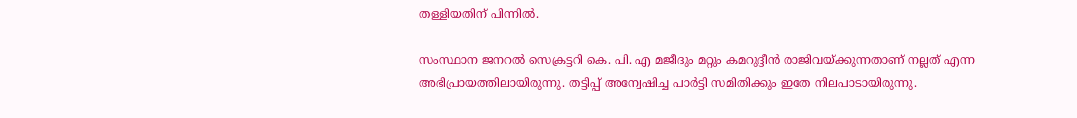തള്ളിയതിന് പിന്നില്‍.

സംസ്ഥാന ജനറല്‍ സെക്രട്ടറി കെ. പി. എ മജീദും മറ്റും കമറുദ്ദീന്‍ രാജിവയ്‌ക്കുന്നതാണ് നല്ലത് എന്ന അഭിപ്രായത്തിലായിരുന്നു. തട്ടിപ്പ് അന്വേഷിച്ച പാര്‍ട്ടി സമിതിക്കും ഇതേ നിലപാടായിരുന്നു.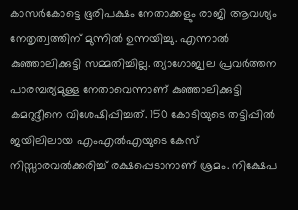കാസര്‍കോട്ടെ ഭൂരിപക്ഷം നേതാക്കളും രാജി ആവശ്യം നേതൃത്വത്തിന് മുന്നില്‍ ഉന്നയിച്ചു. എന്നാല്‍ കുഞ്ഞാലിക്കുട്ടി സമ്മതിച്ചില്ല. ത്യാഗോജ്വല പ്രവര്‍ത്തന പാരമ്പര്യമുള്ള നേതാവെന്നാണ് കുഞ്ഞാലിക്കുട്ടി കമറുദ്ദീനെ വിശേഷിപ്പിച്ചത്. 150 കോടിയുടെ തട്ടിപ്പില്‍ ജയിലിലായ എംഎല്‍എയുടെ കേസ് നിസ്സാരവല്‍ക്കരിച്ച് രക്ഷപ്പെടാനാണ് ശ്രമം. നിക്ഷേപ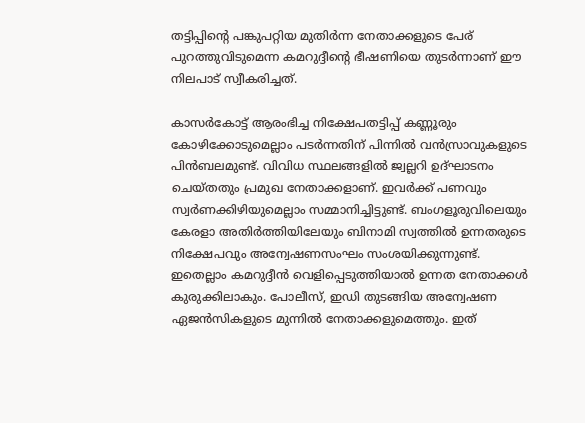തട്ടിപ്പിന്റെ പങ്കുപറ്റിയ മുതിര്‍ന്ന നേതാക്കളുടെ പേര് പുറത്തുവിടുമെന്ന കമറുദ്ദീന്റെ ഭീഷണിയെ തുടര്‍ന്നാണ് ഈ നിലപാട് സ്വീകരിച്ചത്.

കാസര്‍കോട്ട് ആരംഭിച്ച നിക്ഷേപതട്ടിപ്പ് കണ്ണൂരും കോഴിക്കോടുമെല്ലാം പടര്‍ന്നതിന് പിന്നില്‍ വന്‍സ്രാവുകളുടെ പിന്‍ബലമുണ്ട്. വിവിധ സ്ഥലങ്ങളില്‍ ജ്വല്ലറി ഉദ്ഘാടനം ചെയ്തതും പ്രമുഖ നേതാക്കളാണ്. ഇവര്‍ക്ക് പണവും സ്വര്‍ണക്കിഴിയുമെല്ലാം സമ്മാനിച്ചിട്ടുണ്ട്. ബംഗളൂരുവിലെയും കേരളാ അതിര്‍ത്തിയിലേയും ബിനാമി സ്വത്തില്‍ ഉന്നതരുടെ നിക്ഷേപവും അന്വേഷണസംഘം സംശയിക്കുന്നുണ്ട്. ഇതെല്ലാം കമറുദ്ദീന്‍ വെളിപ്പെടുത്തിയാല്‍ ഉന്നത നേതാക്കള്‍ കുരുക്കിലാകും. പോലീസ്, ഇഡി തുടങ്ങിയ അന്വേഷണ ഏജന്‍സികളുടെ മുന്നില്‍ നേതാക്കളുമെത്തും. ഇത്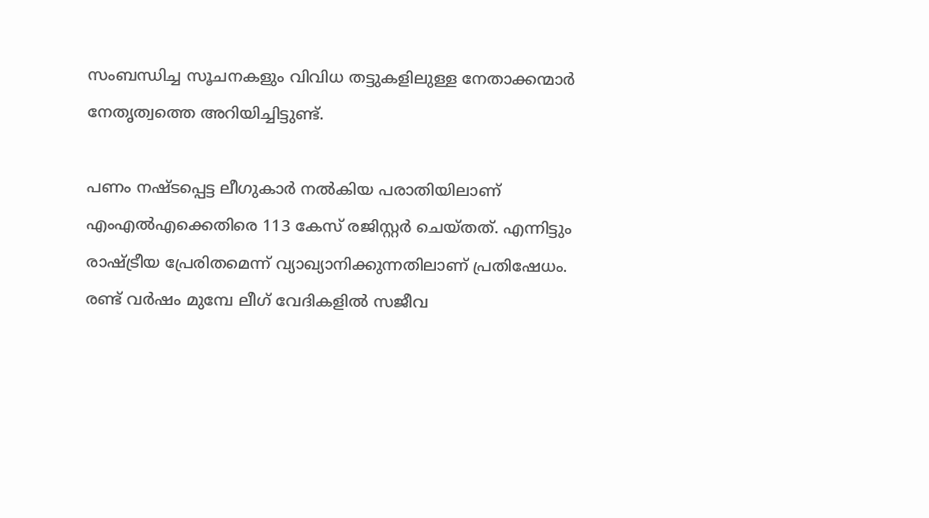സംബന്ധിച്ച സൂചനകളും വിവിധ തട്ടുകളിലുള്ള നേതാക്കന്മാര്‍ നേതൃത്വത്തെ അറിയിച്ചിട്ടുണ്ട്.

പണം നഷ്ടപ്പെട്ട ലീഗുകാര്‍ നല്‍കിയ പരാതിയിലാണ് എംഎല്‍എക്കെതിരെ 113 കേസ് രജിസ്റ്റര്‍ ചെയ്തത്. എന്നിട്ടും രാഷ്‌ട്രീയ പ്രേരിതമെന്ന് വ്യാഖ്യാനിക്കുന്നതിലാണ് പ്രതിഷേധം. രണ്ട് വര്‍ഷം മുമ്പേ ലീഗ് വേദികളില്‍ സജീവ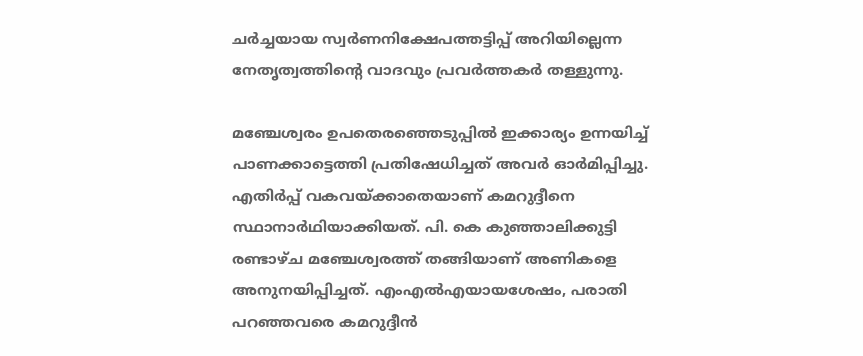ചര്‍ച്ചയായ സ്വര്‍ണനിക്ഷേപത്തട്ടിപ്പ് അറിയില്ലെന്ന നേതൃത്വത്തിന്റെ വാദവും പ്രവര്‍ത്തകര്‍ തള്ളുന്നു.

മഞ്ചേശ്വരം ഉപതെരഞ്ഞെടുപ്പില്‍ ഇക്കാര്യം ഉന്നയിച്ച് പാണക്കാട്ടെത്തി പ്രതിഷേധിച്ചത് അവര്‍ ഓര്‍മിപ്പിച്ചു. എതിര്‍പ്പ് വകവയ്‌ക്കാതെയാണ് കമറുദ്ദീനെ സ്ഥാനാര്‍ഥിയാക്കിയത്. പി. കെ കുഞ്ഞാലിക്കുട്ടി രണ്ടാഴ്ച മഞ്ചേശ്വരത്ത് തങ്ങിയാണ് അണികളെ അനുനയിപ്പിച്ചത്. എംഎല്‍എയായശേഷം, പരാതി പറഞ്ഞവരെ കമറുദ്ദീന്‍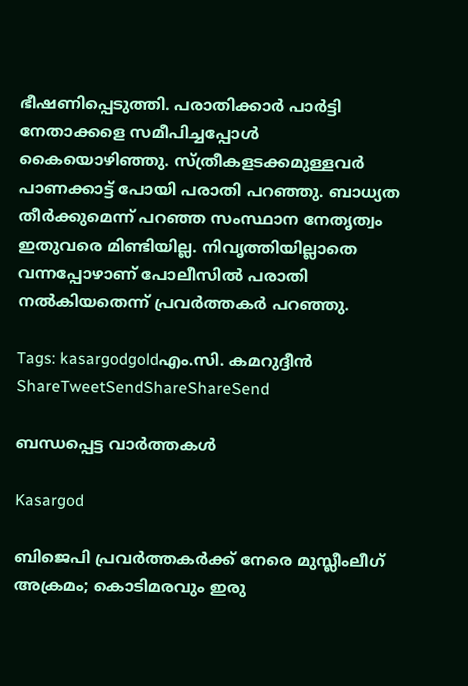ഭീഷണിപ്പെടുത്തി. പരാതിക്കാര്‍ പാര്‍ട്ടി നേതാക്കളെ സമീപിച്ചപ്പോള്‍ കൈയൊഴിഞ്ഞു. സ്ത്രീകളടക്കമുള്ളവര്‍ പാണക്കാട്ട് പോയി പരാതി പറഞ്ഞു. ബാധ്യത തീര്‍ക്കുമെന്ന് പറഞ്ഞ സംസ്ഥാന നേതൃത്വം ഇതുവരെ മിണ്ടിയില്ല. നിവൃത്തിയില്ലാതെ വന്നപ്പോഴാണ് പോലീസില്‍ പരാതി നല്‍കിയതെന്ന് പ്രവര്‍ത്തകര്‍ പറഞ്ഞു.

Tags: kasargodgoldഎം.സി. കമറുദ്ദീന്‍
ShareTweetSendShareShareSend

ബന്ധപ്പെട്ട വാര്‍ത്തകള്‍

Kasargod

ബിജെപി പ്രവര്‍ത്തകര്‍ക്ക് നേരെ മുസ്ലീംലീഗ് അക്രമം; കൊടിമരവും ഇരു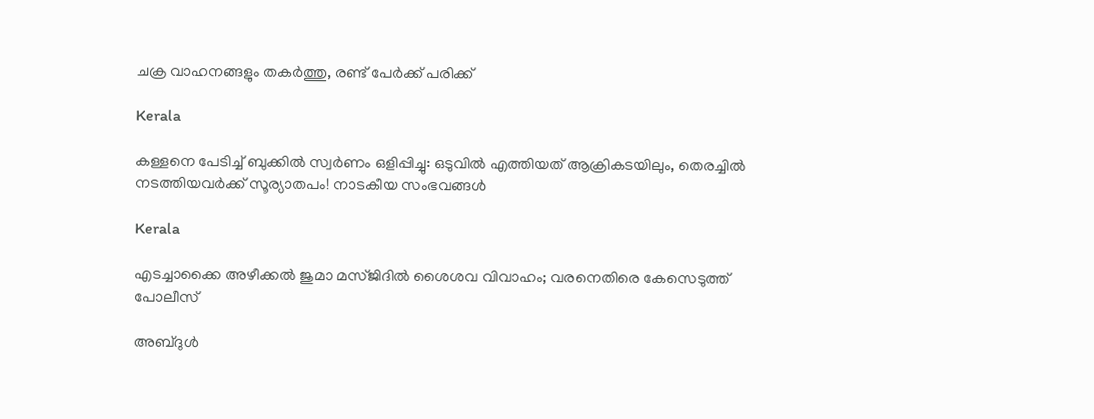ചക്ര വാഹനങ്ങളും തകര്‍ത്തു, രണ്ട് പേര്‍ക്ക് പരിക്ക്

Kerala

കള്ളനെ പേടിച്ച് ബുക്കിൽ സ്വ‍ർണം ഒളിപ്പിച്ചു: ഒടുവിൽ എത്തിയത് ആക്രികടയിലും, തെരച്ചിൽ നടത്തിയവർക്ക് സൂര്യാതപം! നാടകീയ സംഭവങ്ങൾ

Kerala

എടച്ചാക്കൈ അഴീക്കൽ ജുമാ മസ്ജിദിൽ ശൈശവ വിവാഹം; വരനെതിരെ കേസെടുത്ത് പോലീസ്

അബ്ദുള്‍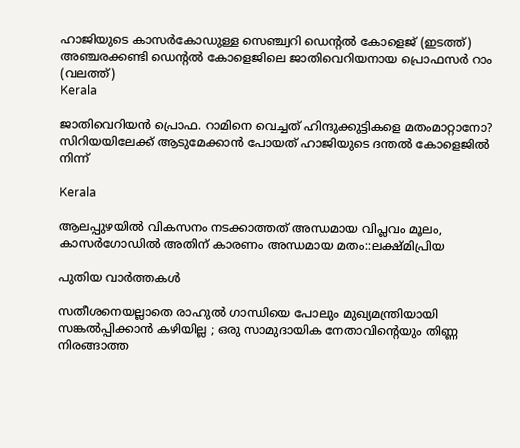ഹാജിയുടെ കാസര്‍കോഡുള്ള സെഞ്ച്വറി ഡെന്‍റല്‍ കോളെജ് (ഇടത്ത്) അഞ്ചരക്കണ്ടി ഡെന്‍റല്‍ കോളെജിലെ ജാതിവെറിയനായ പ്രൊഫസര്‍ റാം (വലത്ത്)
Kerala

ജാതിവെറിയന്‍ പ്രൊഫ. റാമിനെ വെച്ചത് ഹിന്ദുക്കുട്ടികളെ മതംമാറ്റാനോ? സിറിയയിലേക്ക് ആടുമേക്കാന്‍ പോയത് ഹാജിയുടെ ദന്തല്‍ കോളെജില്‍ നിന്ന്

Kerala

ആലപ്പുഴയില്‍ വികസനം നടക്കാത്തത് അന്ധമായ വിപ്ലവം മൂലം, കാസര്‍ഗോഡില്‍ അതിന് കാരണം അന്ധമായ മതം::ലക്ഷ്മിപ്രിയ

പുതിയ വാര്‍ത്തകള്‍

സതീശനെയല്ലാതെ രാഹുൽ ഗാന്ധിയെ പോലും മുഖ്യമന്ത്രിയായി സങ്കൽപ്പിക്കാൻ കഴിയില്ല ; ഒരു സാമുദായിക നേതാവിന്റെയും തിണ്ണ നിരങ്ങാത്ത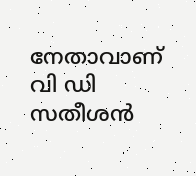നേതാവാണ് വി ഡി സതീശൻ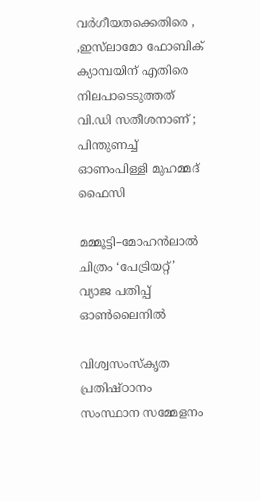വർഗീയതക്കെതിരെ , ,ഇസ്‌ലാമോ ഫോബിക് ക്യാമ്പയിന് എതിരെ നിലപാടെടുത്തത് വി.ഡി സതീശനാണ് ; പിന്തുണച്ച് ഓണംപിള്ളി മുഹമ്മദ് ഫൈസി

മമ്മൂട്ടി–മോഹൻലാൽ ചിത്രം ‘പേട്രിയറ്റ്’ വ്യാജ പതിപ്പ് ഓൺലൈനിൽ

വിശ്വസംസ്‌കൃത പ്രതിഷ്ഠാനം സംസ്ഥാന സമ്മേളനം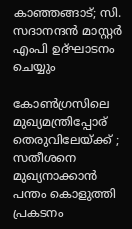കാഞ്ഞങ്ങാട്; സി. സദാനന്ദന്‍ മാസ്റ്റര്‍ എംപി ഉദ്ഘാടനം ചെയ്യും

കോൺഗ്രസിലെ മുഖ്യമന്ത്രിപ്പോര് തെരുവിലേയ്‌ക്ക് ; സതീശനെ മുഖ്യനാക്കാൻ പന്തം കൊളുത്തി പ്രകടനം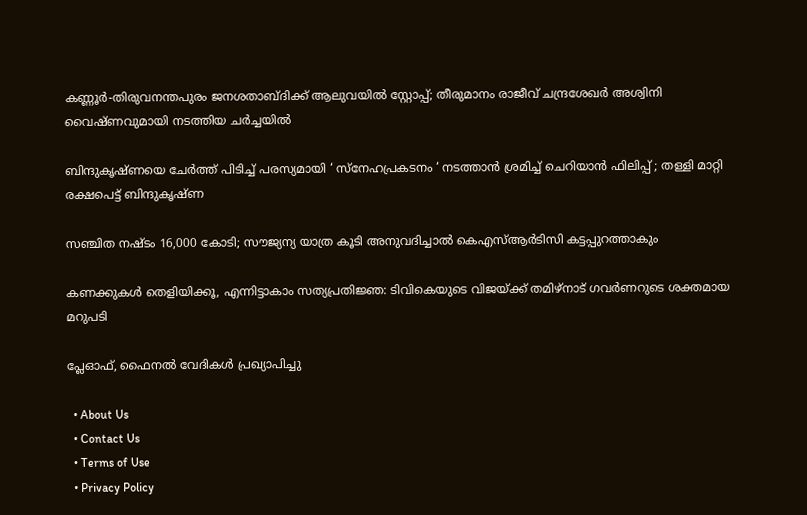കണ്ണൂര്‍-തിരുവനന്തപുരം ജനശതാബ്ദിക്ക് ആലുവയിൽ സ്റ്റോപ്പ്; തീരുമാനം രാജീവ് ചന്ദ്രശേഖര്‍ അശ്വിനി വൈഷ്ണവുമായി നടത്തിയ ചർച്ചയിൽ

ബിന്ദുകൃഷ്ണയെ ചേർത്ത് പിടിച്ച് പരസ്യമായി ‘ സ്നേഹപ്രകടനം ‘ നടത്താൻ ശ്രമിച്ച് ചെറിയാൻ ഫിലിപ്പ് ; തള്ളി മാറ്റി രക്ഷപെട്ട് ബിന്ദുകൃഷ്ണ

സഞ്ചിത നഷ്ടം 16,000 കോടി; സൗജ്യന്യ യാത്ര കൂടി അനുവദിച്ചാല്‍ കെഎസ്ആര്‍ടിസി കട്ടപ്പുറത്താകും

കണക്കുകൾ തെളിയിക്കൂ, എന്നിട്ടാകാം സത്യപ്രതിജ്ഞ: ടിവികെയുടെ വിജയ്‌ക്ക് തമിഴ്‌നാട് ഗവർണറുടെ ശക്തമായ മറുപടി

പ്ലേഓഫ്, ഫൈനല്‍ വേദികള്‍ പ്രഖ്യാപിച്ചു

  • About Us
  • Contact Us
  • Terms of Use
  • Privacy Policy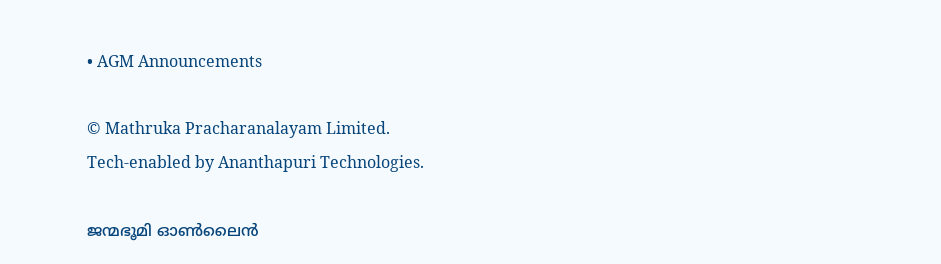• AGM Announcements

© Mathruka Pracharanalayam Limited.
Tech-enabled by Ananthapuri Technologies.

ജന്മഭൂമി ഓണ്‍ലൈന്‍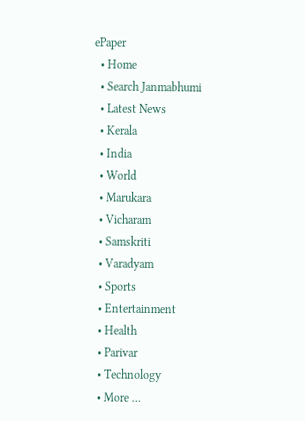ePaper
  • Home
  • Search Janmabhumi
  • Latest News
  • Kerala
  • India
  • World
  • Marukara
  • Vicharam
  • Samskriti
  • Varadyam
  • Sports
  • Entertainment
  • Health
  • Parivar
  • Technology
  • More …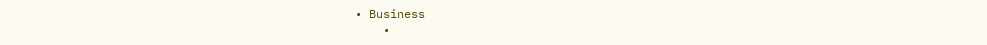• Business
    •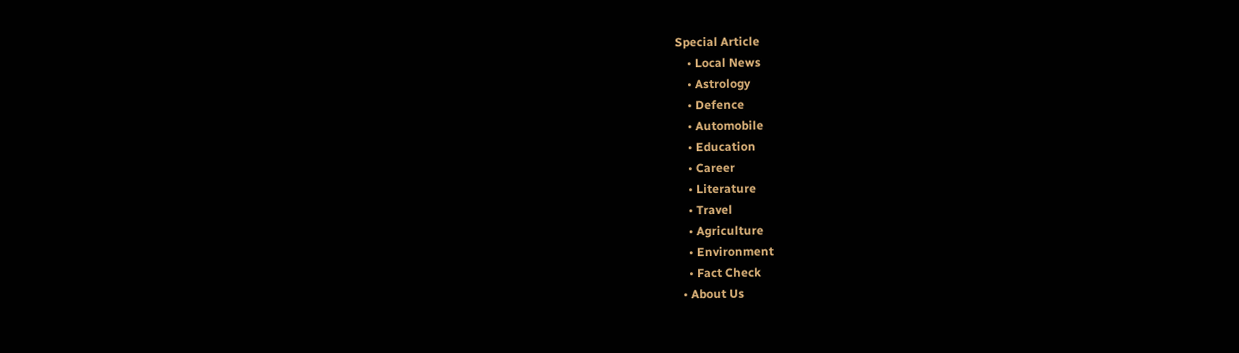Special Article
    • Local News
    • Astrology
    • Defence
    • Automobile
    • Education
    • Career
    • Literature
    • Travel
    • Agriculture
    • Environment
    • Fact Check
  • About Us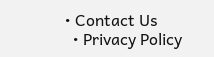• Contact Us
  • Privacy Policy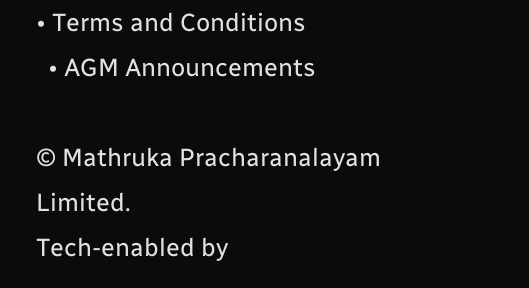• Terms and Conditions
  • AGM Announcements

© Mathruka Pracharanalayam Limited.
Tech-enabled by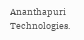Ananthapuri Technologies.